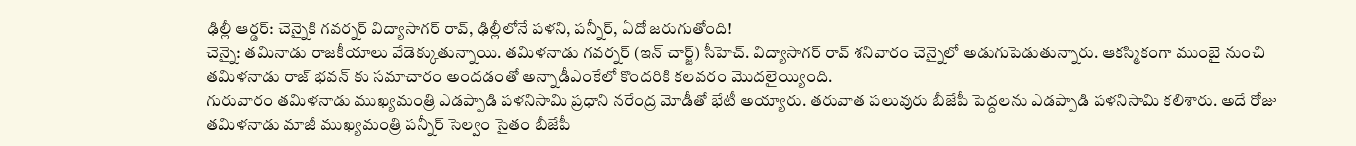ఢిల్లీ ఆర్డర్: చెన్నైకి గవర్నర్ విద్యాసాగర్ రావ్, ఢిల్లీలోనే పళని, పన్నీర్, ఏదో జరుగుతోంది!
చెన్నై: తమినాడు రాజకీయాలు వేడెక్కుతున్నాయి. తమిళనాడు గవర్నర్ (ఇన్ చార్జ్) సీహెచ్. విద్యాసాగర్ రావ్ శనివారం చెన్నైలో అడుగుపెడుతున్నారు. ఆకస్మికంగా ముంబై నుంచి తమిళనాడు రాజ్ భవన్ కు సమాచారం అందడంతో అన్నాడీఎంకేలో కొందరికి కలవరం మొదలైయ్యింది.
గురువారం తమిళనాడు ముఖ్యమంత్రి ఎడప్పాడి పళనిసామి ప్రధాని నరేంద్ర మోడీతో భేటీ అయ్యారు. తరువాత పలువురు బీజేపీ పెద్దలను ఎడప్పాడి పళనిసామి కలిశారు. అదే రోజు తమిళనాడు మాజీ ముఖ్యమంత్రి పన్నీర్ సెల్వం సైతం బీజేపీ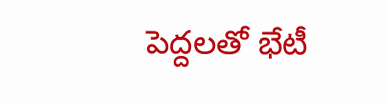పెద్దలతో భేటీ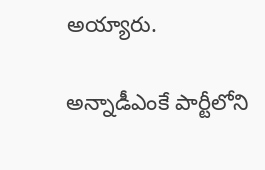అయ్యారు.

అన్నాడీఎంకే పార్టీలోని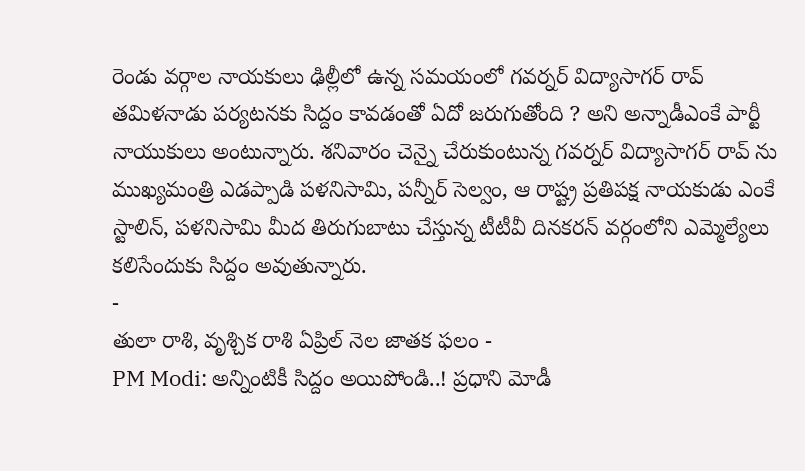రెండు వర్గాల నాయకులు ఢిల్లీలో ఉన్న సమయంలో గవర్నర్ విద్యాసాగర్ రావ్ తమిళనాడు పర్యటనకు సిద్దం కావడంతో ఏదో జరుగుతోంది ? అని అన్నాడీఎంకే పార్టీ నాయుకులు అంటున్నారు. శనివారం చెన్నై చేరుకుంటున్న గవర్నర్ విద్యాసాగర్ రావ్ ను ముఖ్యమంత్రి ఎడప్పాడి పళనిసామి, పన్నీర్ సెల్వం, ఆ రాష్ట్ర ప్రతిపక్ష నాయకుడు ఎంకే స్టాలిన్, పళనిసామి మీద తిరుగుబాటు చేస్తున్న టీటీవీ దినకరన్ వర్గంలోని ఎమ్మెల్యేలు కలిసేందుకు సిద్దం అవుతున్నారు.
-
తులా రాశి, వృశ్చిక రాశి ఏప్రిల్ నెల జాతక ఫలం -
PM Modi: అన్నింటికీ సిద్దం అయిపోండి..! ప్రధాని మోడీ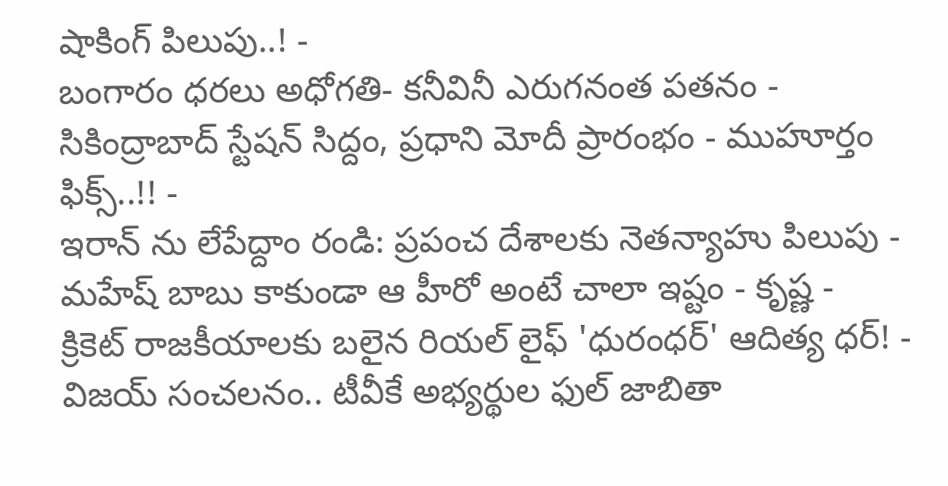షాకింగ్ పిలుపు..! -
బంగారం ధరలు అధోగతి- కనీవినీ ఎరుగనంత పతనం -
సికింద్రాబాద్ స్టేషన్ సిద్దం, ప్రధాని మోదీ ప్రారంభం - ముహూర్తం ఫిక్స్..!! -
ఇరాన్ ను లేపేద్దాం రండి: ప్రపంచ దేశాలకు నెతన్యాహు పిలుపు -
మహేష్ బాబు కాకుండా ఆ హీరో అంటే చాలా ఇష్టం - కృష్ణ -
క్రికెట్ రాజకీయాలకు బలైన రియల్ లైఫ్ 'ధురంధర్' ఆదిత్య ధర్! -
విజయ్ సంచలనం.. టీవీకే అభ్యర్థుల ఫుల్ జాబితా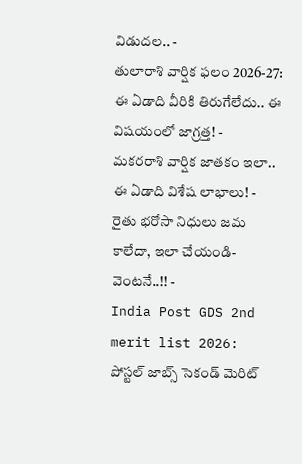విడుదల.. -
తులారాశి వార్షిక ఫలం 2026-27: ఈ ఏడాది వీరికి తిరుగేలేదు.. ఈ విషయంలో జాగ్రత్త! -
మకరరాశి వార్షిక జాతకం ఇలా.. ఈ ఏడాది విశేష లాభాలు! -
రైతు భరోసా నిధులు జమ కాలేదా, ఇలా చేయండి- వెంటనే..!! -
India Post GDS 2nd merit list 2026: పోస్టల్ జాబ్స్ సెకండ్ మెరిట్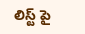లిస్ట్ పై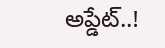అప్డేట్..!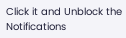Click it and Unblock the Notifications